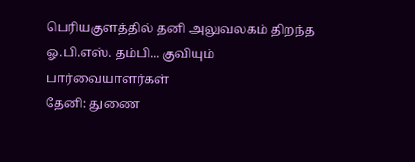பெரியகுளத்தில் தனி அலுவலகம் திறந்த ஓ.பி.எஸ். தம்பி... குவியும் பார்வையாளர்கள்
தேனி: துணை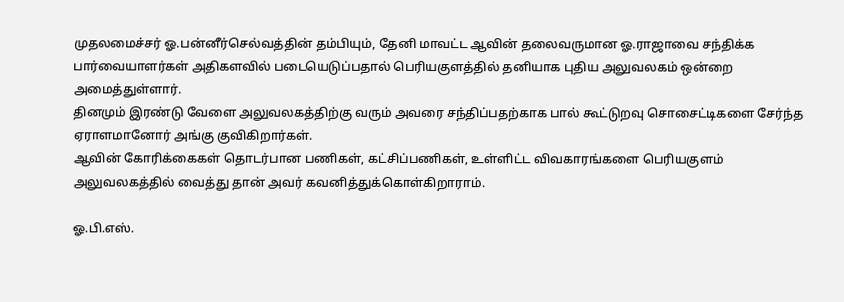முதலமைச்சர் ஓ.பன்னீர்செல்வத்தின் தம்பியும், தேனி மாவட்ட ஆவின் தலைவருமான ஓ.ராஜாவை சந்திக்க பார்வையாளர்கள் அதிகளவில் படையெடுப்பதால் பெரியகுளத்தில் தனியாக புதிய அலுவலகம் ஒன்றை அமைத்துள்ளார்.
தினமும் இரண்டு வேளை அலுவலகத்திற்கு வரும் அவரை சந்திப்பதற்காக பால் கூட்டுறவு சொசைட்டிகளை சேர்ந்த ஏராளமானோர் அங்கு குவிகிறார்கள்.
ஆவின் கோரிக்கைகள் தொடர்பான பணிகள், கட்சிப்பணிகள், உள்ளிட்ட விவகாரங்களை பெரியகுளம் அலுவலகத்தில் வைத்து தான் அவர் கவனித்துக்கொள்கிறாராம்.

ஓ.பி.எஸ்.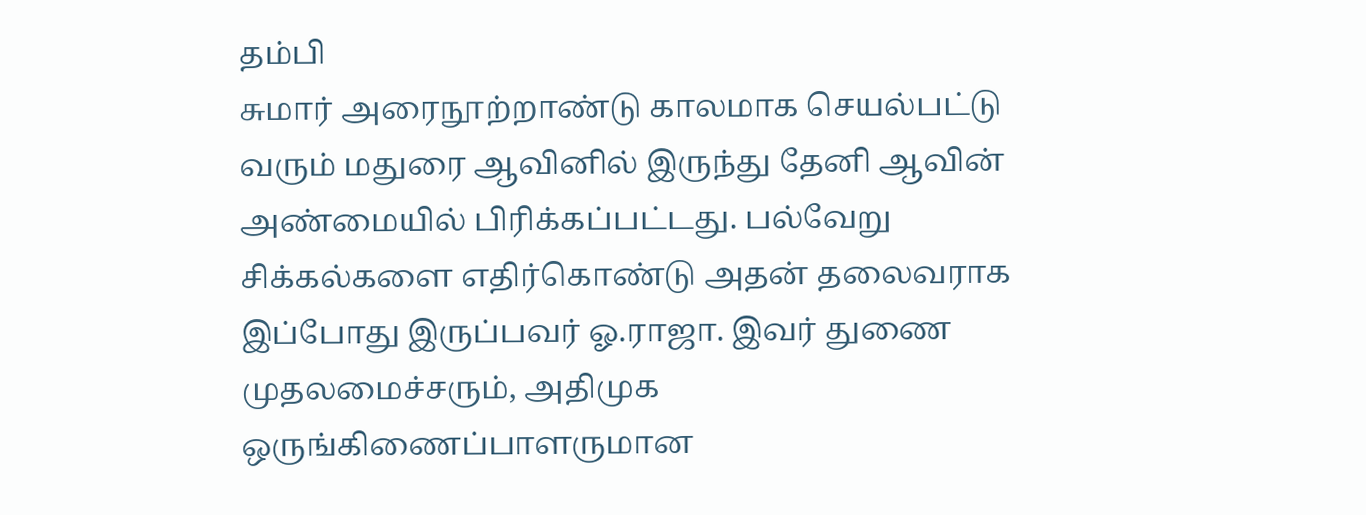தம்பி
சுமார் அரைநூற்றாண்டு காலமாக செயல்பட்டு வரும் மதுரை ஆவினில் இருந்து தேனி ஆவின் அண்மையில் பிரிக்கப்பட்டது. பல்வேறு சிக்கல்களை எதிர்கொண்டு அதன் தலைவராக இப்போது இருப்பவர் ஓ.ராஜா. இவர் துணை முதலமைச்சரும், அதிமுக ஒருங்கிணைப்பாளருமான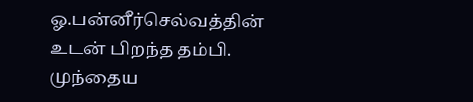ஓ.பன்னீர்செல்வத்தின் உடன் பிறந்த தம்பி. முந்தைய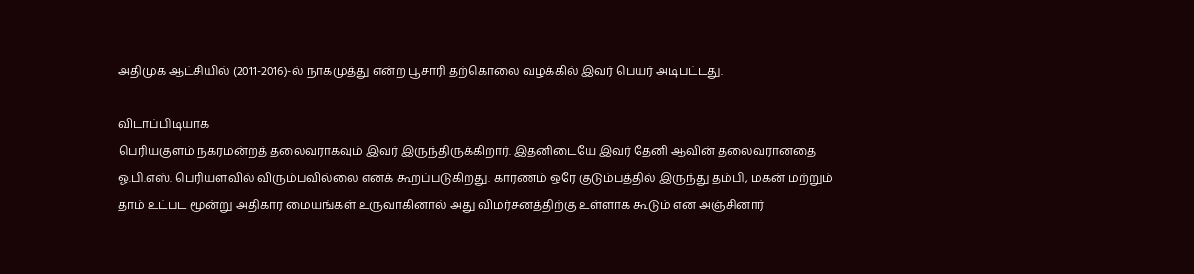அதிமுக ஆட்சியில் (2011-2016)-ல் நாகமுத்து என்ற பூசாரி தற்கொலை வழக்கில் இவர் பெயர் அடிபட்டது.

விடாப்பிடியாக
பெரியகுளம் நகரமன்றத் தலைவராகவும் இவர் இருந்திருக்கிறார். இதனிடையே இவர் தேனி ஆவின் தலைவரானதை ஓ.பி.எஸ். பெரியளவில் விரும்பவில்லை எனக் கூறப்படுகிறது. காரணம் ஒரே குடும்பத்தில் இருந்து தம்பி, மகன் மற்றும் தாம் உட்பட மூன்று அதிகார மையங்கள் உருவாகினால் அது விமர்சனத்திற்கு உள்ளாக கூடும் என அஞ்சினார்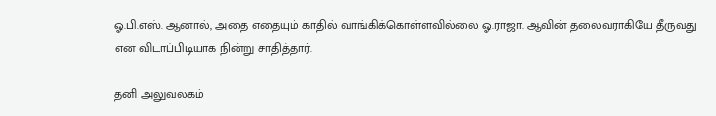ஓ.பி.எஸ். ஆனால், அதை எதையும் காதில் வாங்கிக்கொள்ளவில்லை ஓ.ராஜா. ஆவின் தலைவராகியே தீருவது என விடாப்பிடியாக நின்று சாதித்தார்.

தனி அலுவலகம்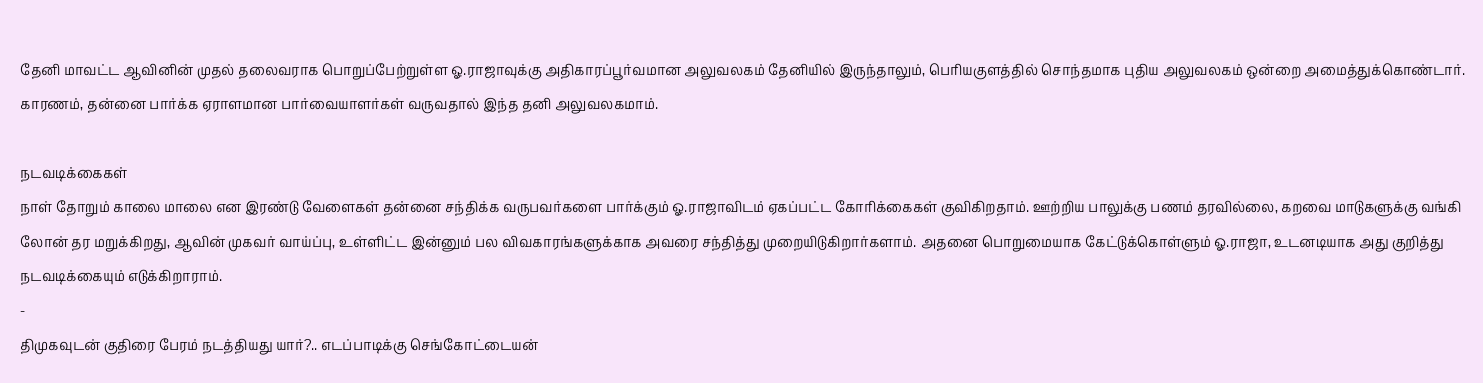தேனி மாவட்ட ஆவினின் முதல் தலைவராக பொறுப்பேற்றுள்ள ஓ.ராஜாவுக்கு அதிகாரப்பூர்வமான அலுவலகம் தேனியில் இருந்தாலும், பெரியகுளத்தில் சொந்தமாக புதிய அலுவலகம் ஒன்றை அமைத்துக்கொண்டார். காரணம், தன்னை பார்க்க ஏராளமான பார்வையாளர்கள் வருவதால் இந்த தனி அலுவலகமாம்.

நடவடிக்கைகள்
நாள் தோறும் காலை மாலை என இரண்டு வேளைகள் தன்னை சந்திக்க வருபவர்களை பார்க்கும் ஓ.ராஜாவிடம் ஏகப்பட்ட கோரிக்கைகள் குவிகிறதாம். ஊற்றிய பாலுக்கு பணம் தரவில்லை, கறவை மாடுகளுக்கு வங்கி லோன் தர மறுக்கிறது, ஆவின் முகவர் வாய்ப்பு, உள்ளிட்ட இன்னும் பல விவகாரங்களுக்காக அவரை சந்தித்து முறையிடுகிறார்களாம். அதனை பொறுமையாக கேட்டுக்கொள்ளும் ஓ.ராஜா, உடனடியாக அது குறித்து நடவடிக்கையும் எடுக்கிறாராம்.
-
திமுகவுடன் குதிரை பேரம் நடத்தியது யார்?.. எடப்பாடிக்கு செங்கோட்டையன்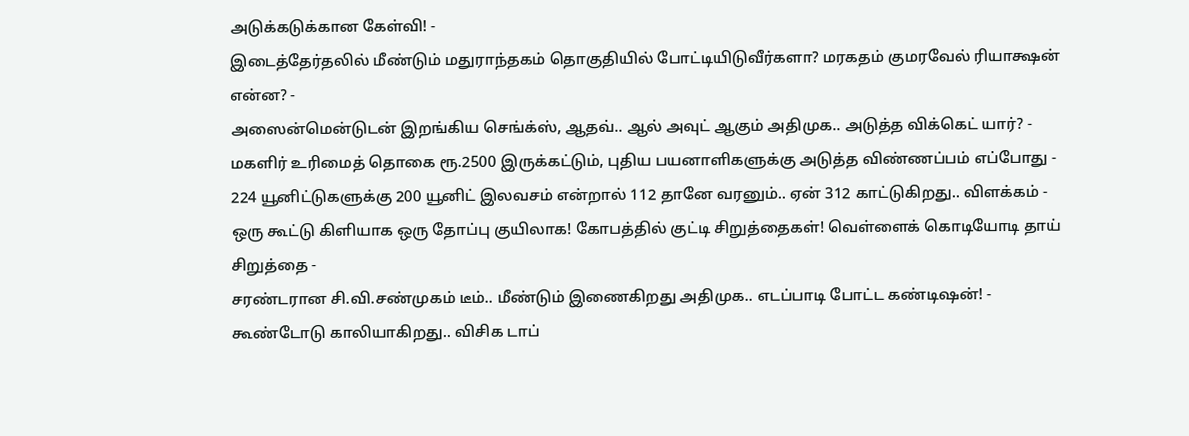அடுக்கடுக்கான கேள்வி! -
இடைத்தேர்தலில் மீண்டும் மதுராந்தகம் தொகுதியில் போட்டியிடுவீர்களா? மரகதம் குமரவேல் ரியாக்ஷன் என்ன? -
அஸைன்மென்டுடன் இறங்கிய செங்க்ஸ், ஆதவ்.. ஆல் அவுட் ஆகும் அதிமுக.. அடுத்த விக்கெட் யார்? -
மகளிர் உரிமைத் தொகை ரூ.2500 இருக்கட்டும், புதிய பயனாளிகளுக்கு அடுத்த விண்ணப்பம் எப்போது -
224 யூனிட்டுகளுக்கு 200 யூனிட் இலவசம் என்றால் 112 தானே வரனும்.. ஏன் 312 காட்டுகிறது.. விளக்கம் -
ஒரு கூட்டு கிளியாக ஒரு தோப்பு குயிலாக! கோபத்தில் குட்டி சிறுத்தைகள்! வெள்ளைக் கொடியோடி தாய் சிறுத்தை -
சரண்டரான சி.வி.சண்முகம் டீம்.. மீண்டும் இணைகிறது அதிமுக.. எடப்பாடி போட்ட கண்டிஷன்! -
கூண்டோடு காலியாகிறது.. விசிக டாப்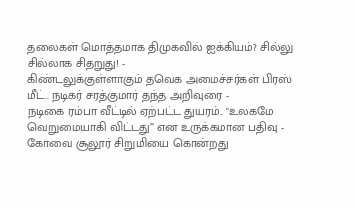தலைகள் மொத்தமாக திமுகவில் ஐக்கியம்? சில்லு சில்லாக சிதறுது! -
கிண்டலுக்குள்ளாகும் தவெக அமைச்சர்கள் பிரஸ் மீட்.. நடிகர் சரத்குமார் தந்த அறிவுரை -
நடிகை ரம்பா வீட்டில் ஏற்பட்ட துயரம்.. "உலகமே வெறுமையாகி விட்டது” என உருக்கமான பதிவு -
கோவை சூலூர் சிறுமியை கொன்றது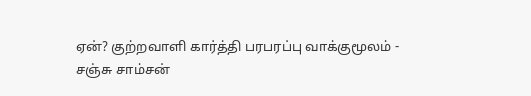ஏன்? குற்றவாளி கார்த்தி பரபரப்பு வாக்குமூலம் -
சஞ்சு சாம்சன்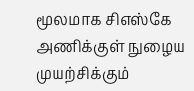மூலமாக சிஎஸ்கே அணிக்குள் நுழைய முயற்சிக்கும்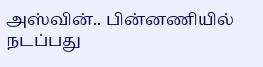அஸ்வின்.. பின்னணியில் நடப்பது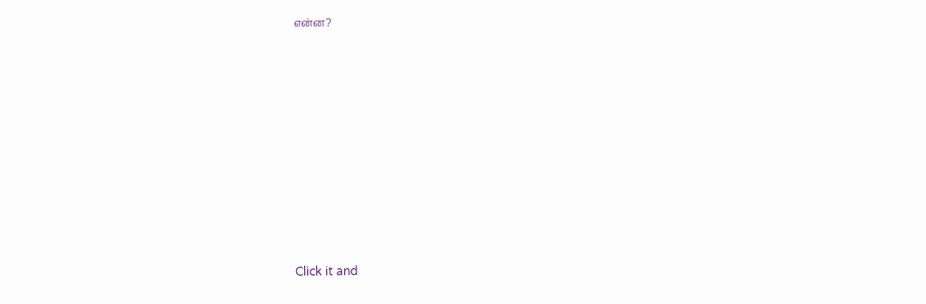என்ன?












Click it and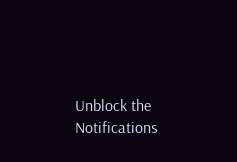Unblock the Notifications